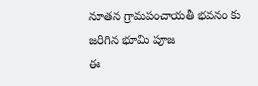నూతన గ్రామపంచాయతీ భవనం కు జరిగిన భూమి పూజ
ఈ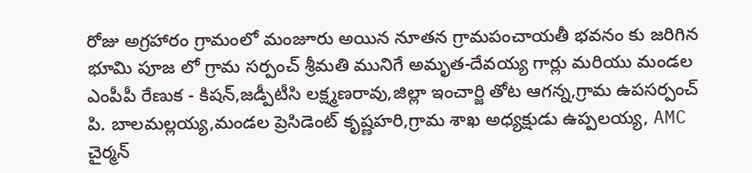రోజు అగ్రహారం గ్రామంలో మంజూరు అయిన నూతన గ్రామపంచాయతీ భవనం కు జరిగిన భూమి పూజ లో గ్రామ సర్పంచ్ శ్రీమతి మునిగే అమృత-దేవయ్య గార్లు మరియు మండల ఎంపీపీ రేణుక - కిషన్,జడ్పీటీసి లక్ష్మణరావు,జిల్లా ఇంచార్జి తోట ఆగన్న,గ్రామ ఉపసర్పంచ్ పి. బాలమల్లయ్య,మండల ప్రెసిడెంట్ కృష్ణహరి,గ్రామ శాఖ అధ్యక్షుడు ఉప్పలయ్య, AMC చైర్మన్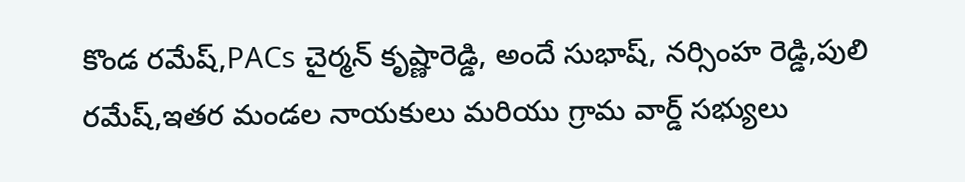కొండ రమేష్,PACs చైర్మన్ కృష్ణారెడ్డి, అందే సుభాష్, నర్సింహ రెడ్డి,పులి రమేష్,ఇతర మండల నాయకులు మరియు గ్రామ వార్డ్ సభ్యులు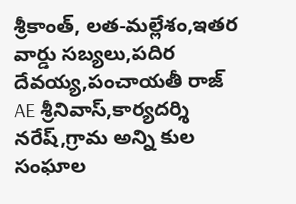శ్రీకాంత్, లత-మల్లేశం,ఇతర వార్డు సబ్యలు,పదిర దేవయ్య,పంచాయతీ రాజ్ AE శ్రీనివాస్,కార్యదర్శి నరేష్,గ్రామ అన్ని కుల సంఘాల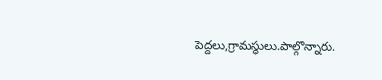పెద్దలు,గ్రామస్థులు.పాల్గొన్నారు.